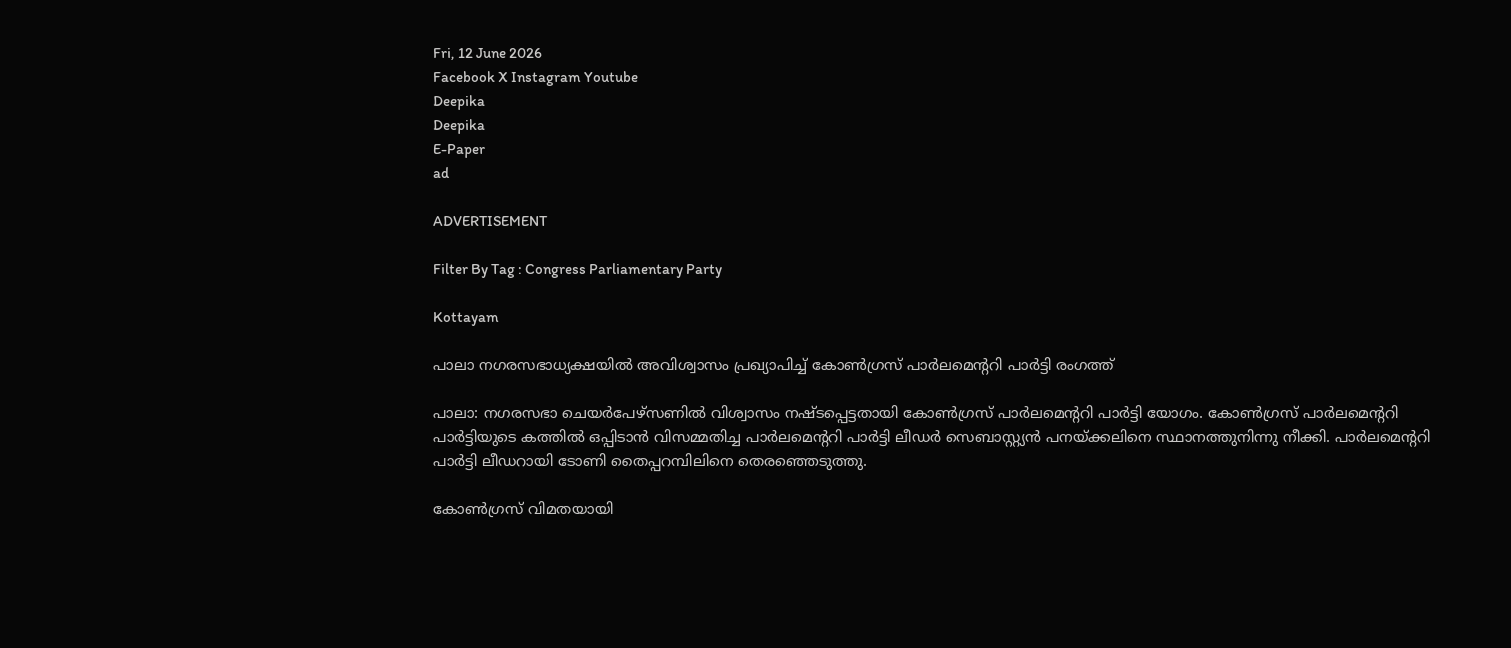Fri, 12 June 2026
Facebook X Instagram Youtube
Deepika
Deepika
E-Paper
ad

ADVERTISEMENT

Filter By Tag : Congress Parliamentary Party

Kottayam

പാലാ നഗരസഭാധ്യക്ഷയില്‍ അവിശ്വാസം പ്രഖ്യാപിച്ച് കോണ്‍ഗ്രസ് പാര്‍ലമെന്‍ററി പാര്‍ട്ടി രംഗത്ത്

പാലാ: നഗരസഭാ ചെയര്‍പേഴ്‌സണില്‍ വിശ്വാസം നഷ്ടപ്പെട്ടതായി കോണ്‍ഗ്രസ് പാര്‍ലമെന്‍ററി പാര്‍ട്ടി യോഗം. കോണ്‍ഗ്രസ് പാര്‍ലമെന്‍ററി പാര്‍ട്ടിയുടെ കത്തില്‍ ഒപ്പിടാന്‍ വിസമ്മതിച്ച പാര്‍ലമെന്‍ററി പാര്‍ട്ടി ലീഡര്‍ സെബാസ്റ്റ്യന്‍ പനയ്ക്കലിനെ സ്ഥാനത്തുനിന്നു നീക്കി. പാര്‍ലമെന്‍ററി പാര്‍ട്ടി ലീഡറായി ടോണി തൈപ്പറമ്പിലിനെ തെരഞ്ഞെടുത്തു.

കോണ്‍ഗ്രസ് വിമതയായി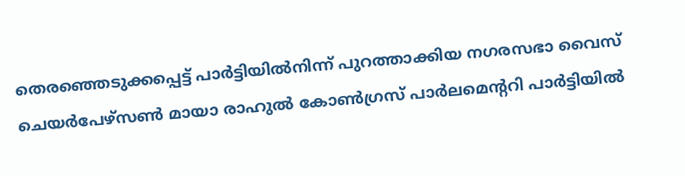തെരഞ്ഞെടുക്കപ്പെട്ട് പാര്‍ട്ടിയില്‍നിന്ന് പുറത്താക്കിയ നഗരസഭാ വൈസ് ചെയര്‍പേഴ്‌സണ്‍ മായാ രാഹുല്‍ കോണ്‍ഗ്രസ് പാര്‍ലമെന്‍ററി പാര്‍ട്ടിയില്‍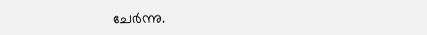ചേര്‍ന്നു.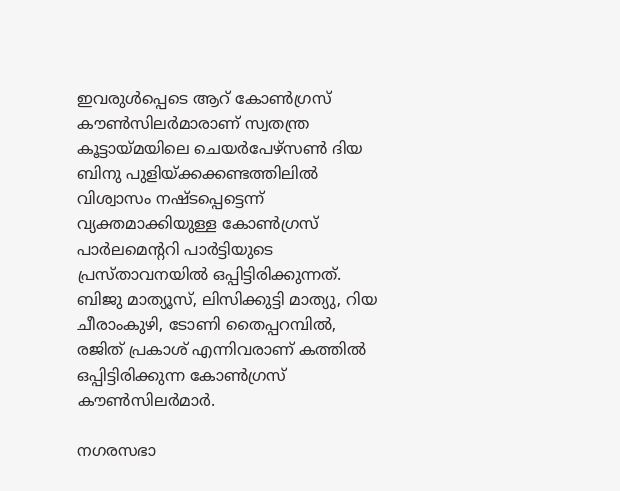ഇവരുള്‍പ്പെടെ ആറ് കോണ്‍ഗ്രസ് കൗണ്‍സിലര്‍മാരാണ് സ്വതന്ത്ര കൂട്ടായ്മയിലെ ചെയര്‍പേഴ്‌സണ്‍ ദിയ ബിനു പുളിയ്ക്കക്കണ്ടത്തിലില്‍ വിശ്വാസം നഷ്ടപ്പെട്ടെന്ന് വ്യക്തമാക്കിയുള്ള കോണ്‍ഗ്രസ് പാര്‍ലമെന്‍ററി പാര്‍ട്ടിയുടെ പ്രസ്താവനയില്‍ ഒപ്പിട്ടിരിക്കുന്നത്. ബിജു മാത്യൂസ്, ലിസിക്കുട്ടി മാത്യു, റിയ ചീരാംകുഴി, ടോണി തൈപ്പറമ്പില്‍, രജിത് പ്രകാശ് എന്നിവരാണ് കത്തില്‍ ഒപ്പിട്ടിരിക്കുന്ന കോണ്‍ഗ്രസ് കൗണ്‍സിലര്‍മാര്‍.

നഗരസഭാ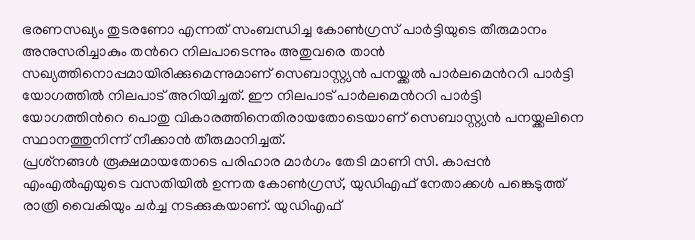ഭരണസഖ്യം തുടരണോ എന്നത് സംബന്ധിച്ച കോണ്‍ഗ്രസ് പാര്‍ട്ടിയുടെ തീരുമാനം അനുസരിച്ചാകും തന്‍റെ നിലപാടെന്നും അതുവരെ താന്‍ സഖ്യത്തിനൊപ്പമായിരിക്കുമെന്നുമാണ് സെബാസ്റ്റ്യന്‍ പനയ്ക്കല്‍ പാര്‍ലമെന്‍ററി പാര്‍ട്ടി യോഗത്തില്‍ നിലപാട് അറിയിച്ചത്. ഈ നിലപാട് പാര്‍ലമെന്‍ററി പാര്‍ട്ടി യോഗത്തിന്‍റെ പൊതു വികാരത്തിനെതിരായതോടെയാണ് സെബാസ്റ്റ്യന്‍ പനയ്ക്കലിനെ സ്ഥാനത്തുനിന്ന് നീക്കാന്‍ തീരുമാനിച്ചത്.
പ്രശ്‌നങ്ങള്‍ രൂക്ഷമായതോടെ പരിഹാര മാര്‍ഗം തേടി മാണി സി. കാപ്പന്‍ എംഎല്‍എയുടെ വസതിയില്‍ ഉന്നത കോണ്‍ഗ്രസ്, യുഡിഎഫ് നേതാക്കള്‍ പങ്കെടുത്ത് രാത്രി വൈകിയും ചര്‍ച്ച നടക്കുകയാണ്. യുഡിഎഫ്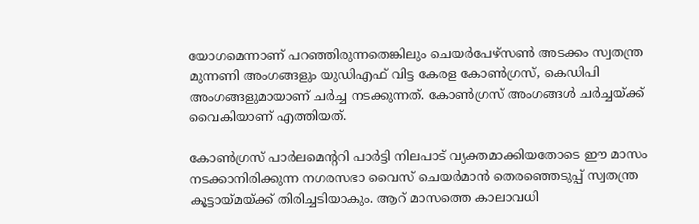യോഗമെന്നാണ് പറഞ്ഞിരുന്നതെങ്കിലും ചെയര്‍പേഴ്‌സണ്‍ അടക്കം സ്വതന്ത്ര മുന്നണി അംഗങ്ങളും യുഡിഎഫ് വിട്ട കേരള കോണ്‍ഗ്രസ്, കെഡിപി അംഗങ്ങളുമായാണ് ചര്‍ച്ച നടക്കുന്നത്. കോണ്‍ഗ്രസ് അംഗങ്ങള്‍ ചര്‍ച്ചയ്ക്ക് വൈകിയാണ് എത്തിയത്.

കോണ്‍ഗ്രസ് പാര്‍ലമെന്‍ററി പാര്‍ട്ടി നിലപാട് വ്യക്തമാക്കിയതോടെ ഈ മാസം നടക്കാനിരിക്കുന്ന നഗരസഭാ വൈസ് ചെയര്‍മാന്‍ തെരഞ്ഞെടുപ്പ് സ്വതന്ത്ര കൂട്ടായ്മയ്ക്ക് തിരിച്ചടിയാകും. ആറ് മാസത്തെ കാലാവധി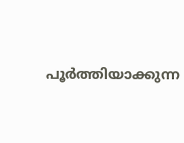പൂര്‍ത്തിയാക്കുന്ന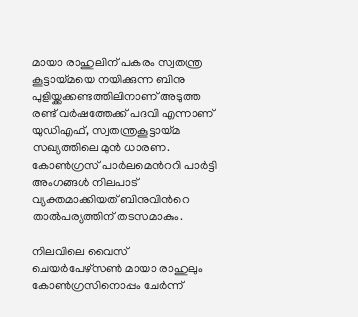മായാ രാഹുലിന് പകരം സ്വതന്ത്ര കൂട്ടായ്മയെ നയിക്കുന്ന ബിനു പുളിയ്ക്കക്കണ്ടത്തിലിനാണ് അടുത്ത രണ്ട് വര്‍ഷത്തേക്ക് പദവി എന്നാണ് യുഡിഎഫ്, സ്വതന്ത്രകൂട്ടായ്മ സഖ്യത്തിലെ മുന്‍ ധാരണ.
കോണ്‍ഗ്രസ് പാര്‍ലമെന്‍ററി പാര്‍ട്ടി അംഗങ്ങള്‍ നിലപാട് വ്യക്തമാക്കിയത് ബിനുവിന്‍റെ താല്‍പര്യത്തിന് തടസമാകും.

നിലവിലെ വൈസ് ചെയര്‍പേഴ്‌സണ്‍ മായാ രാഹുലും കോണ്‍ഗ്രസിനൊപ്പം ചേര്‍ന്ന്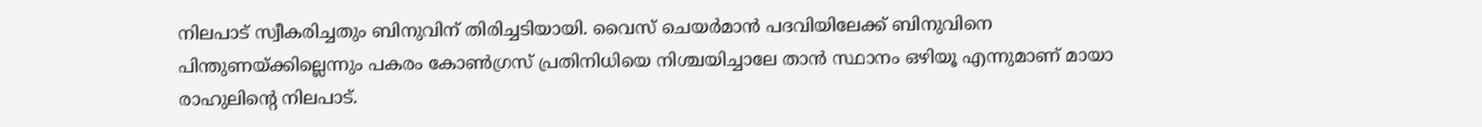നിലപാട് സ്വീകരിച്ചതും ബിനുവിന് തിരിച്ചടിയായി. വൈസ് ചെയര്‍മാന്‍ പദവിയിലേക്ക് ബിനുവിനെ പിന്തുണയ്ക്കില്ലെന്നും പകരം കോണ്‍ഗ്രസ് പ്രതിനിധിയെ നിശ്ചയിച്ചാലേ താന്‍ സ്ഥാനം ഒഴിയൂ എന്നുമാണ് മായാ രാഹുലിന്‍റെ നിലപാട്.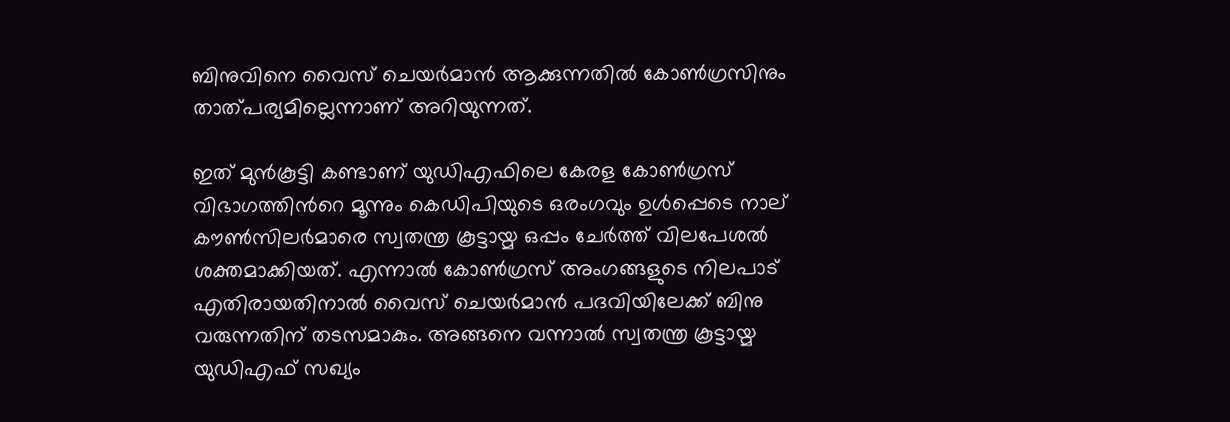ബിനുവിനെ വൈസ് ചെയര്‍മാന്‍ ആക്കുന്നതില്‍ കോണ്‍ഗ്രസിനും താത്പര്യമില്ലെന്നാണ് അറിയുന്നത്.

ഇത് മുന്‍കൂട്ടി കണ്ടാണ് യുഡിഎഫിലെ കേരള കോണ്‍ഗ്രസ് വിഭാഗത്തിന്‍റെ മൂന്നും കെഡിപിയുടെ ഒരംഗവും ഉള്‍പ്പെടെ നാല് കൗണ്‍സിലര്‍മാരെ സ്വതന്ത്ര കൂട്ടായ്മ ഒപ്പം ചേര്‍ത്ത് വിലപേശല്‍ ശക്തമാക്കിയത്. എന്നാല്‍ കോണ്‍ഗ്രസ് അംഗങ്ങളുടെ നിലപാട് എതിരായതിനാല്‍ വൈസ് ചെയര്‍മാന്‍ പദവിയിലേക്ക് ബിനു വരുന്നതിന് തടസമാകും. അങ്ങനെ വന്നാല്‍ സ്വതന്ത്ര കൂട്ടായ്മ യുഡിഎഫ് സഖ്യം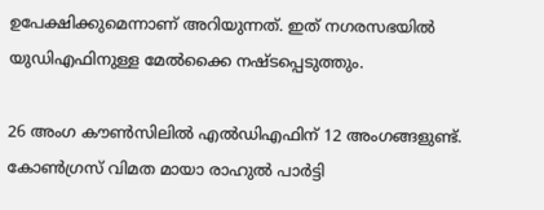ഉപേക്ഷിക്കുമെന്നാണ് അറിയുന്നത്. ഇത് നഗരസഭയില്‍ യുഡിഎഫിനുള്ള മേല്‍ക്കൈ നഷ്ടപ്പെടുത്തും.

26 അംഗ കൗണ്‍സിലില്‍ എല്‍ഡിഎഫിന് 12 അംഗങ്ങളുണ്ട്. കോണ്‍ഗ്രസ് വിമത മായാ രാഹുല്‍ പാര്‍ട്ടി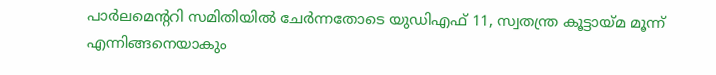പാര്‍ലമെന്‍ററി സമിതിയില്‍ ചേര്‍ന്നതോടെ യുഡിഎഫ് 11, സ്വതന്ത്ര കൂട്ടായ്മ മൂന്ന് എന്നിങ്ങനെയാകും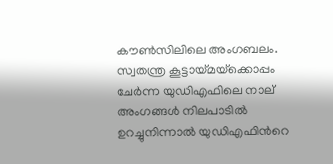കൗണ്‍സിലിലെ അംഗബലം. സ്വതന്ത്ര കൂട്ടായ്മയ്‌ക്കൊപ്പം ചേര്‍ന്ന യുഡിഎഫിലെ നാല് അംഗങ്ങള്‍ നിലപാടില്‍ ഉറച്ചുനിന്നാല്‍ യുഡിഎഫിന്‍റെ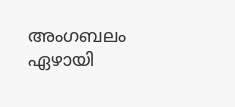അംഗബലം ഏഴായി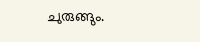ചുരുങ്ങും.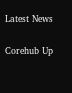Latest News

Corehub Up